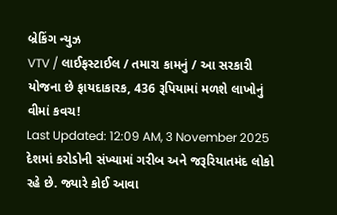બ્રેકિંગ ન્યુઝ
VTV / લાઈફસ્ટાઈલ / તમારા કામનું / આ સરકારી યોજના છે ફાયદાકારક, 436 રૂપિયામાં મળશે લાખોનું વીમાં કવચ!
Last Updated: 12:09 AM, 3 November 2025
દેશમાં કરોડોની સંખ્યામાં ગરીબ અને જરૂરિયાતમંદ લોકો રહે છે. જ્યારે કોઈ આવા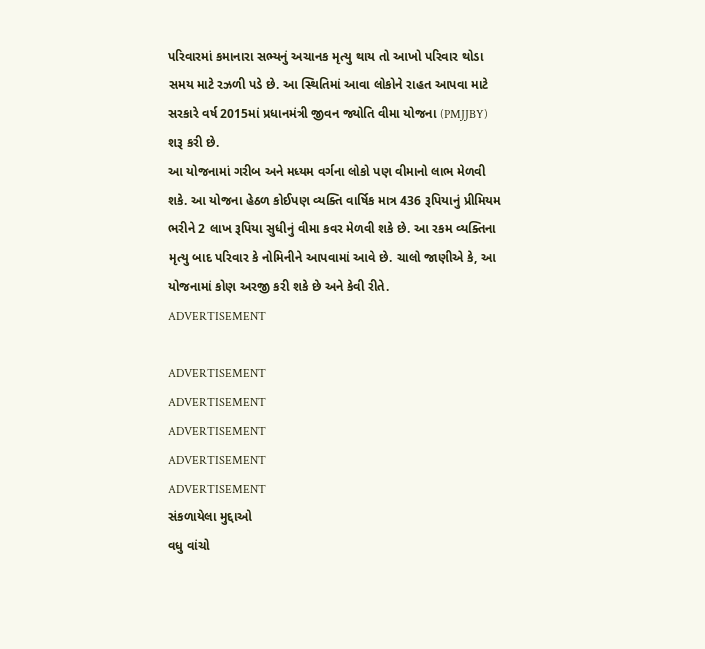પરિવારમાં કમાનારા સભ્યનું અચાનક મૃત્યુ થાય તો આખો પરિવાર થોડા સમય માટે રઝળી પડે છે. આ સ્થિતિમાં આવા લોકોને રાહત આપવા માટે સરકારે વર્ષ 2015માં પ્રધાનમંત્રી જીવન જ્યોતિ વીમા યોજના (PMJJBY) શરૂ કરી છે.
આ યોજનામાં ગરીબ અને મધ્યમ વર્ગના લોકો પણ વીમાનો લાભ મેળવી શકે. આ યોજના હેઠળ કોઈપણ વ્યક્તિ વાર્ષિક માત્ર 436 રૂપિયાનું પ્રીમિયમ ભરીને 2 લાખ રૂપિયા સુધીનું વીમા કવર મેળવી શકે છે. આ રકમ વ્યક્તિના મૃત્યુ બાદ પરિવાર કે નોમિનીને આપવામાં આવે છે. ચાલો જાણીએ કે, આ યોજનામાં કોણ અરજી કરી શકે છે અને કેવી રીતે.
ADVERTISEMENT

ADVERTISEMENT
ADVERTISEMENT
ADVERTISEMENT
ADVERTISEMENT
ADVERTISEMENT
સંકળાયેલા મુદ્દાઓ
વધુ વાંચો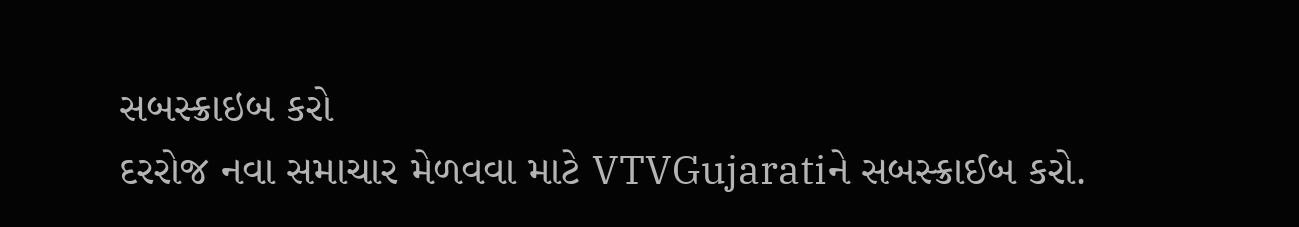સબસ્ક્રાઇબ કરો
દરરોજ નવા સમાચાર મેળવવા માટે VTVGujaratiને સબસ્ક્રાઈબ કરો.